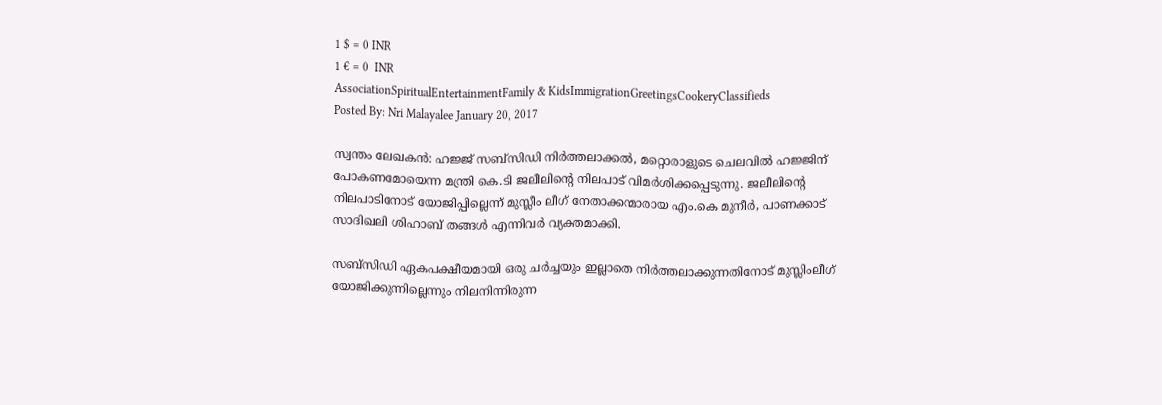1 $ = 0 INR
1 € = 0  INR
AssociationSpiritualEntertainmentFamily & KidsImmigrationGreetingsCookeryClassifieds
Posted By: Nri Malayalee January 20, 2017

സ്വന്തം ലേഖകന്‍: ഹജ്ജ് സബ്‌സിഡി നിര്‍ത്തലാക്കല്‍, മറ്റൊരാളുടെ ചെലവില്‍ ഹജ്ജിന് പോകണമോയെന്ന മന്ത്രി കെ.ടി ജലീലിന്റെ നിലപാട് വിമര്‍ശിക്കപ്പെടുന്നു. ജലീലിന്റെ നിലപാടിനോട് യോജിപ്പില്ലെന്ന് മുസ്ലീം ലീഗ് നേതാക്കന്മാരായ എം.കെ മുനീര്‍, പാണക്കാട് സാദിഖലി ശിഹാബ് തങ്ങള്‍ എന്നിവര്‍ വ്യക്തമാക്കി.

സബ്‌സിഡി ഏകപക്ഷീയമായി ഒരു ചര്‍ച്ചയും ഇല്ലാതെ നിര്‍ത്തലാക്കുന്നതിനോട് മുസ്ലിംലീഗ് യോജിക്കുന്നില്ലെന്നും നിലനിന്നിരുന്ന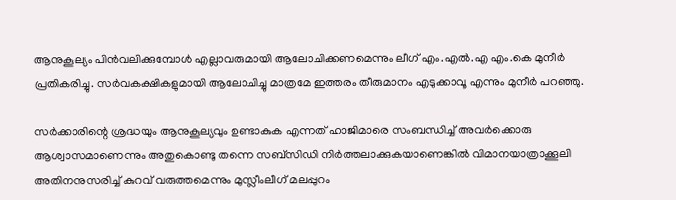ആനുകൂല്യം പിന്‍വലിക്കുമ്പോള്‍ എല്ലാവരുമായി ആലോചിക്കണമെന്നും ലീഗ് എം.എല്‍.എ എം.കെ മുനീര്‍ പ്രതികരിച്ചു. സര്‍വകക്ഷികളുമായി ആലോചിച്ചു മാത്രമേ ഇത്തരം തീരുമാനം എടുക്കാവൂ എന്നും മുനീര്‍ പറഞ്ഞു.

സര്‍ക്കാരിന്റെ ശ്രദ്ധയും ആനുകൂല്യവും ഉണ്ടാകുക എന്നത് ഹാജിമാരെ സംബന്ധിച്ച് അവര്‍ക്കൊരു ആശ്വാസമാണെന്നും അതുകൊണ്ടു തന്നെ സബ്‌സിഡി നിര്‍ത്തലാക്കുകയാണെങ്കില്‍ വിമാനയാത്രാക്കൂലി അതിനനുസരിച്ച് കുറവ് വരുത്തമെന്നും മുസ്ലീംലീഗ് മലപ്പുറം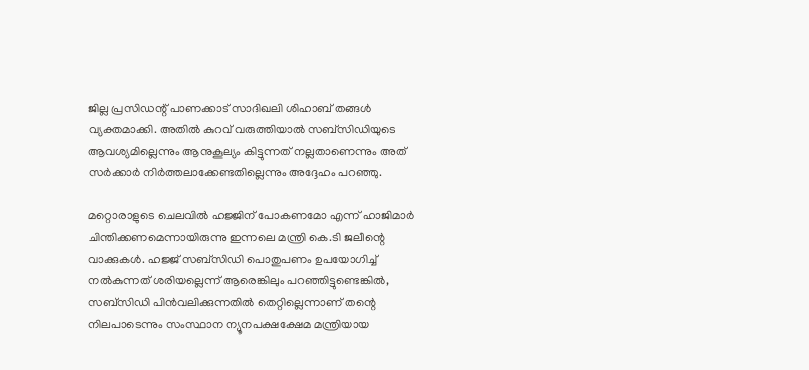ജില്ല പ്രസിഡന്റ് പാണക്കാട് സാദിഖലി ശിഹാബ് തങ്ങള്‍ വ്യക്തമാക്കി. അതില്‍ കുറവ് വരുത്തിയാല്‍ സബ്‌സിഡിയുടെ ആവശ്യമില്ലെന്നും ആനുകൂല്യം കിട്ടുന്നത് നല്ലതാണെന്നും അത് സര്‍ക്കാര്‍ നിര്‍ത്തലാക്കേണ്ടതില്ലെന്നും അദ്ദേഹം പറഞ്ഞു.

മറ്റൊരാളുടെ ചെലവില്‍ ഹജ്ജിന് പോകണമോ എന്ന് ഹാജിമാര്‍ ചിന്തിക്കണമെന്നായിരുന്നു ഇന്നലെ മന്ത്രി കെ.ടി ജലീന്റെ വാക്കുകള്‍. ഹജ്ജ് സബ്‌സിഡി പൊതുപണം ഉപയോഗിച്ച് നല്‍കുന്നത് ശരിയല്ലെന്ന് ആരെങ്കിലും പറഞ്ഞിട്ടുണ്ടെങ്കില്‍, സബ്‌സിഡി പിന്‍വലിക്കുന്നതില്‍ തെറ്റില്ലെന്നാണ് തന്റെ നിലപാടെന്നും സംസ്ഥാന ന്യൂനപക്ഷക്ഷേമ മന്ത്രിയായ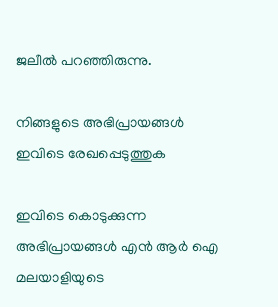ജലീല്‍ പറഞ്ഞിരുന്നു.

നിങ്ങളുടെ അഭിപ്രായങ്ങള്‍ ഇവിടെ രേഖപ്പെടുത്തുക

ഇവിടെ കൊടുക്കുന്ന അഭിപ്രായങ്ങള്‍ എന്‍ ആര്‍ ഐ മലയാളിയുടെ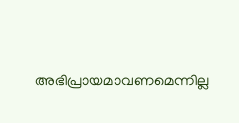അഭിപ്രായമാവണമെന്നില്ല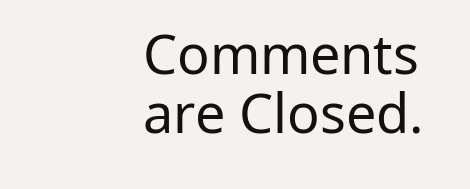Comments are Closed.